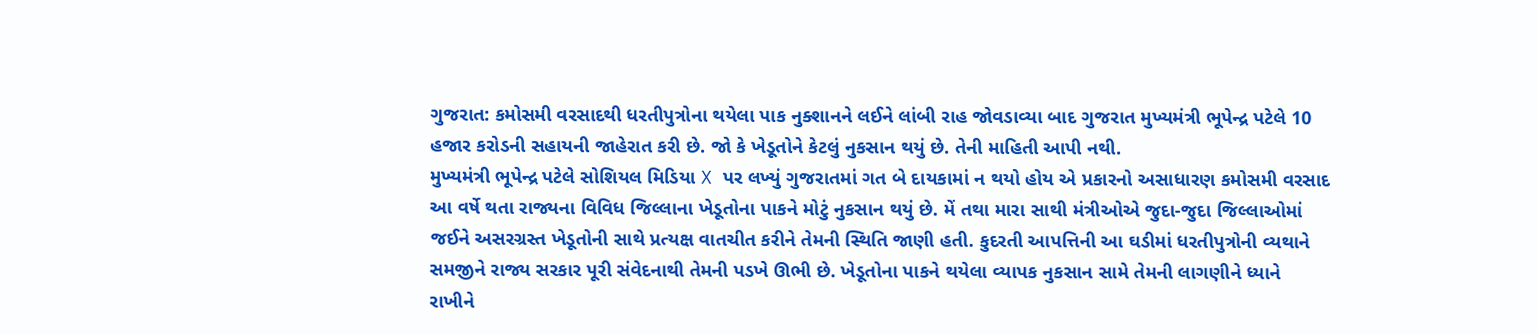ગુજરાત: કમોસમી વરસાદથી ધરતીપુત્રોના થયેલા પાક નુક્શાનને લઈને લાંબી રાહ જોવડાવ્યા બાદ ગુજરાત મુખ્યમંત્રી ભૂપેન્દ્ર પટેલે 10 હજાર કરોડની સહાયની જાહેરાત કરી છે. જો કે ખેડૂતોને કેટલું નુકસાન થયું છે. તેની માહિતી આપી નથી.
મુખ્યમંત્રી ભૂપેન્દ્ર પટેલે સોશિયલ મિડિયા X પર લખ્યું ગુજરાતમાં ગત બે દાયકામાં ન થયો હોય એ પ્રકારનો અસાધારણ કમોસમી વરસાદ આ વર્ષે થતા રાજ્યના વિવિધ જિલ્લાના ખેડૂતોના પાકને મોટું નુકસાન થયું છે. મેં તથા મારા સાથી મંત્રીઓએ જુદા-જુદા જિલ્લાઓમાં જઈને અસરગ્રસ્ત ખેડૂતોની સાથે પ્રત્યક્ષ વાતચીત કરીને તેમની સ્થિતિ જાણી હતી. કુદરતી આપત્તિની આ ઘડીમાં ધરતીપુત્રોની વ્યથાને સમજીને રાજ્ય સરકાર પૂરી સંવેદનાથી તેમની પડખે ઊભી છે. ખેડૂતોના પાકને થયેલા વ્યાપક નુકસાન સામે તેમની લાગણીને ધ્યાને રાખીને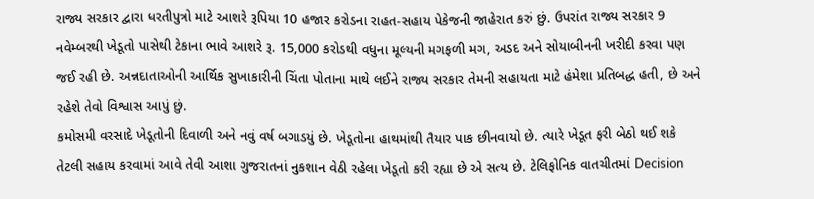રાજ્ય સરકાર દ્વારા ધરતીપુત્રો માટે આશરે રૂપિયા 10 હજાર કરોડના રાહત-સહાય પેકેજની જાહેરાત કરું છું. ઉપરાંત રાજ્ય સરકાર 9 નવેમ્બરથી ખેડૂતો પાસેથી ટેકાના ભાવે આશરે રૂ. 15,000 કરોડથી વધુના મૂલ્યની મગફળી મગ, અડદ અને સોયાબીનની ખરીદી કરવા પણ જઈ રહી છે. અન્નદાતાઓની આર્થિક સુખાકારીની ચિંતા પોતાના માથે લઈને રાજ્ય સરકાર તેમની સહાયતા માટે હંમેશા પ્રતિબદ્ધ હતી, છે અને રહેશે તેવો વિશ્વાસ આપું છું.
કમોસમી વરસાદે ખેડૂતોની દિવાળી અને નવું વર્ષ બગાડયું છે. ખેડૂતોના હાથમાંથી તૈયાર પાક છીનવાયો છે. ત્યારે ખેડૂત ફરી બેઠો થઈ શકે તેટલી સહાય કરવામાં આવે તેવી આશા ગુજરાતનાં નુકશાન વેઠી રહેલા ખેડૂતો કરી રહ્યા છે એ સત્ય છે. ટેલિફોનિક વાતચીતમાં Decision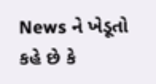News ને ખેડૂતો કહે છે કે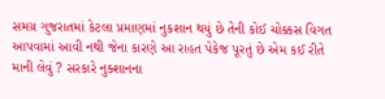સમગ્ર ગુજરાતમાં કેટલા પ્રમાણમાં નુકશાન થયું છે તેની કોઈ ચોક્કસ વિગત આપવામાં આવી નથી જેના કારણે આ રાહત પેકેજ પૂરતું છે એમ કઈ રીતે માની લેવું ? સરકારે નુક્શાનના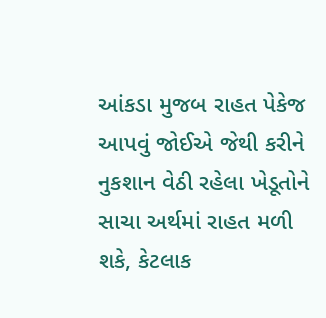આંકડા મુજબ રાહત પેકેજ આપવું જોઈએ જેથી કરીને નુકશાન વેઠી રહેલા ખેડૂતોને સાચા અર્થમાં રાહત મળી શકે, કેટલાક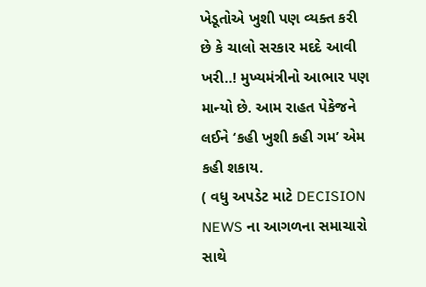ખેડૂતોએ ખુશી પણ વ્યક્ત કરી છે કે ચાલો સરકાર મદદે આવી ખરી..! મુખ્યમંત્રીનો આભાર પણ માન્યો છે. આમ રાહત પેકેજને લઈને ‘કહી ખુશી કહી ગમ’ એમ કહી શકાય.
( વધુ અપડેટ માટે DECISION NEWS ના આગળના સમાચારો સાથે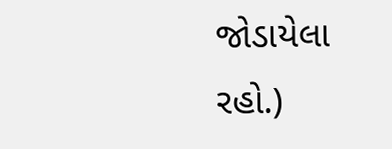જોડાયેલા રહો.)